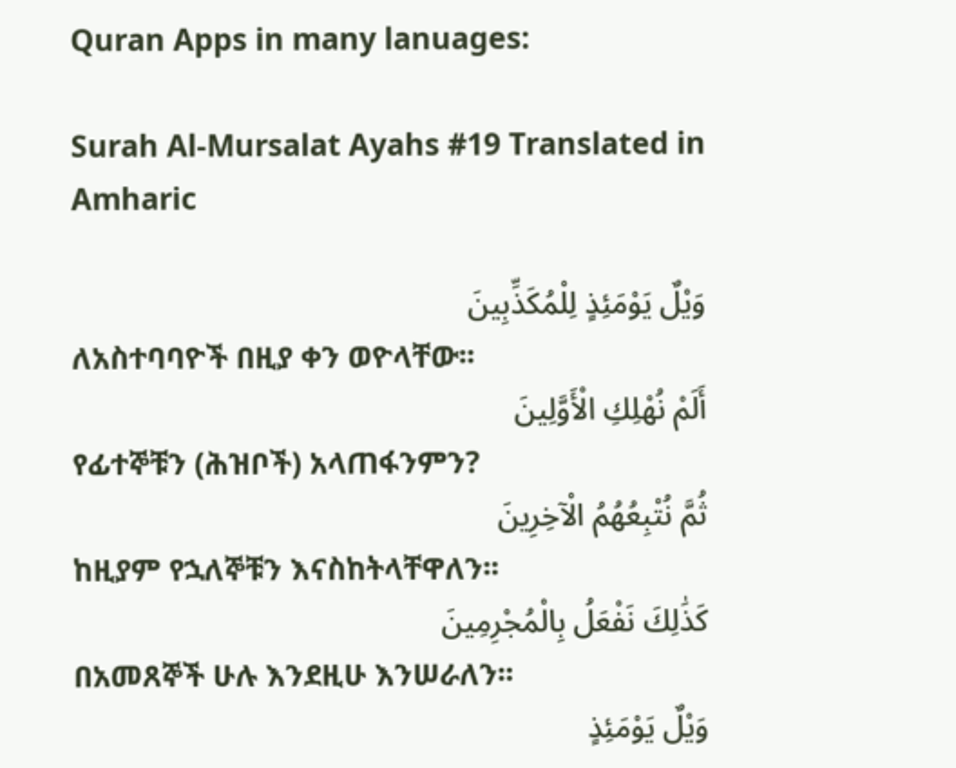Quran Apps in many lanuages:

Surah Al-Mursalat Ayahs #19 Translated in Amharic

وَيْلٌ يَوْمَئِذٍ لِلْمُكَذِّبِينَ
ለአስተባባዮች በዚያ ቀን ወዮላቸው፡፡
أَلَمْ نُهْلِكِ الْأَوَّلِينَ
የፊተኞቹን (ሕዝቦች) አላጠፋንምን?
ثُمَّ نُتْبِعُهُمُ الْآخِرِينَ
ከዚያም የኋለኞቹን እናስከትላቸዋለን፡፡
كَذَٰلِكَ نَفْعَلُ بِالْمُجْرِمِينَ
በአመጸኞች ሁሉ እንደዚሁ እንሠራለን፡፡
وَيْلٌ يَوْمَئِذٍ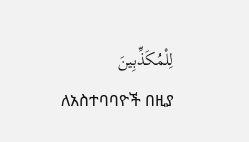لِلْمُكَذِّبِينَ
ለአስተባባዮች በዚያ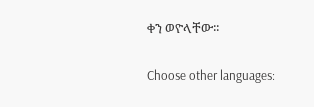ቀን ወዮላቸው፡፡

Choose other languages: